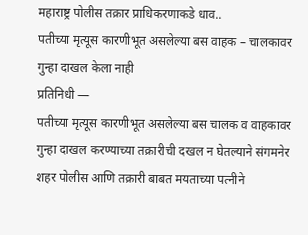महाराष्ट्र पोलीस तक्रार प्राधिकरणाकडे धाव..
पतीच्या मृत्यूस कारणीभूत असलेल्या बस वाहक – चालकावर गुन्हा दाखल केला नाही
प्रतिनिधी —
पतीच्या मृत्यूस कारणीभूत असलेल्या बस चालक व वाहकावर गुन्हा दाखल करण्याच्या तक्रारीची दखल न घेतल्याने संगमनेर शहर पोलीस आणि तक्रारी बाबत मयताच्या पत्नीने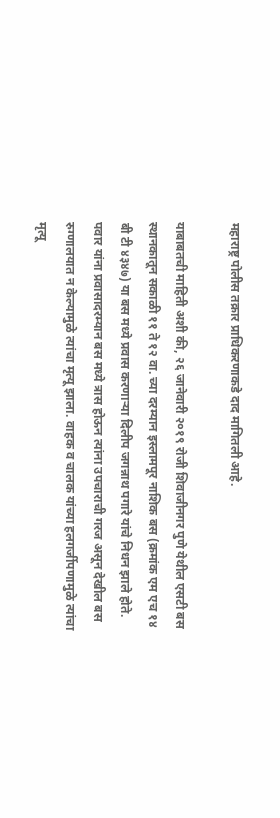महाराष्ट्र पोलीस तक्रार प्राधिकरणाकडे दाद मागितली आहे.

याबाबतची माहिती अशी की, २६ जानेवारी २०१९ रोजी शिवाजीनगर पुणे येथील एसटी बस स्थानकातून सकाळी ११ ते १२ वा. च्या दरम्यान इस्लामपूर नाशिक बस (क्रमांक एम एच १४ बी टी ४३४७) या बस मध्ये प्रवास करणाऱ्या दिलीप जगन्नाथ पगारे यांचे निधन झाले होते. पवार यांना प्रवासादरम्यान बस मध्ये त्रास होऊन त्यांना उपचाराची गरज असून देखील बस रुग्णालयात न केल्यामुळे त्यांचा मृत्यू झाला. वाहक व चालक यांच्या हलगर्जीपणामुळे त्यांचा मृत्यू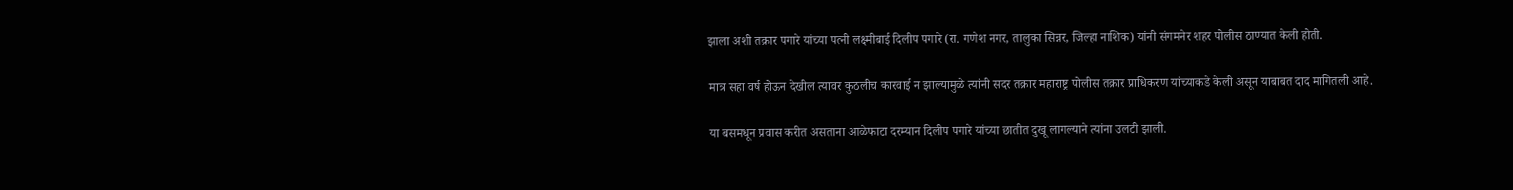झाला अशी तक्रार पगारे यांच्या पत्नी लक्ष्मीबाई दिलीप पगारे (रा. गणेश नगर, तालुका सिन्नर, जिल्हा नाशिक) यांनी संगमनेर शहर पोलीस ठाण्यात केली होती.

मात्र सहा वर्ष होऊन देखील त्यावर कुठलीच कारवाई न झाल्यामुळे त्यांनी सदर तक्रार महाराष्ट्र पोलीस तक्रार प्राधिकरण यांच्याकडे केली असून याबाबत दाद मागितली आहे.

या बसमधून प्रवास करीत असताना आळेफाटा दरम्यान दिलीप पगारे यांच्या छातीत दुखू लागल्याने त्यांना उलटी झाली.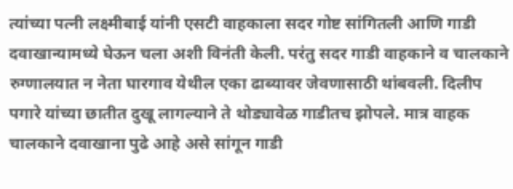त्यांच्या पत्नी लक्ष्मीबाई यांनी एसटी वाहकाला सदर गोष्ट सांगितली आणि गाडी दवाखान्यामध्ये घेऊन चला अशी विनंती केली. परंतु सदर गाडी वाहकाने व चालकाने रुग्णालयात न नेता घारगाव येथील एका ढाब्यावर जेवणासाठी थांबवली. दिलीप पगारे यांच्या छातीत दुखू लागल्याने ते थोड्यावेळ गाडीतच झोपले. मात्र वाहक चालकाने दवाखाना पुढे आहे असे सांगून गाडी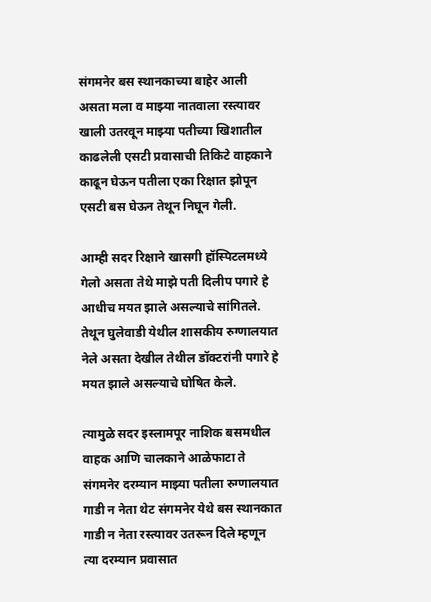संगमनेर बस स्थानकाच्या बाहेर आली असता मला व माझ्या नातवाला रस्त्यावर खाली उतरवून माझ्या पतीच्या खिशातील काढलेली एसटी प्रवासाची तिकिटे वाहकाने काढून घेऊन पतीला एका रिक्षात झोपून एसटी बस घेऊन तेथून निघून गेली.

आम्ही सदर रिक्षाने खासगी हॉस्पिटलमध्ये गेलो असता तेथे माझे पती दिलीप पगारे हे आधीच मयत झाले असल्याचे सांगितले. तेथून घुलेवाडी येथील शासकीय रुग्णालयात नेले असता देखील तेथील डॉक्टरांनी पगारे हे मयत झाले असल्याचे घोषित केले.

त्यामुळे सदर इस्लामपूर नाशिक बसमधील वाहक आणि चालकाने आळेफाटा ते संगमनेर दरम्यान माझ्या पतीला रुग्णालयात गाडी न नेता थेट संगमनेर येथे बस स्थानकात गाडी न नेता रस्त्यावर उतरून दिले म्हणून त्या दरम्यान प्रवासात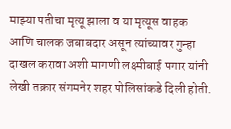माझ्या पतीचा मृत्यू झाला व या मृत्यूस वाहक आणि चालक जबाबदार असून त्यांच्यावर गुन्हा दाखल करावा अशी मागणी लक्ष्मीबाई पगार यांनी लेखी तक्रार संगमनेर शहर पोलिसांकडे दिली होती.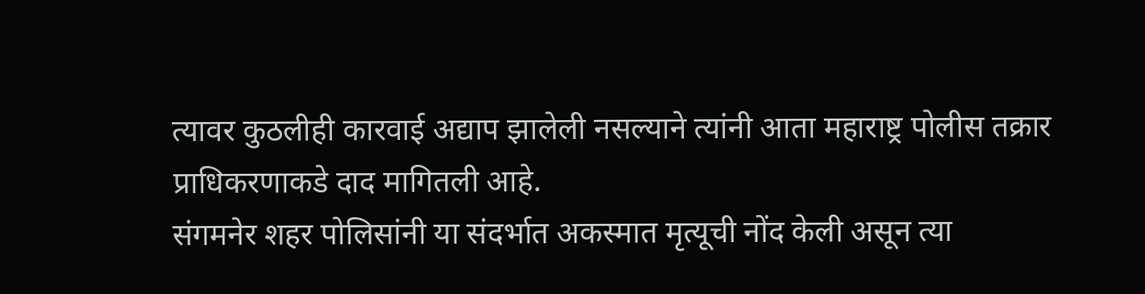त्यावर कुठलीही कारवाई अद्याप झालेली नसल्याने त्यांनी आता महाराष्ट्र पोलीस तक्रार प्राधिकरणाकडे दाद मागितली आहे.
संगमनेर शहर पोलिसांनी या संदर्भात अकस्मात मृत्यूची नोंद केली असून त्या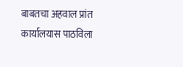बाबतचा अहवाल प्रांत कार्यालयास पाठविला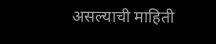असल्याची माहिती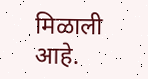मिळाली आहे.